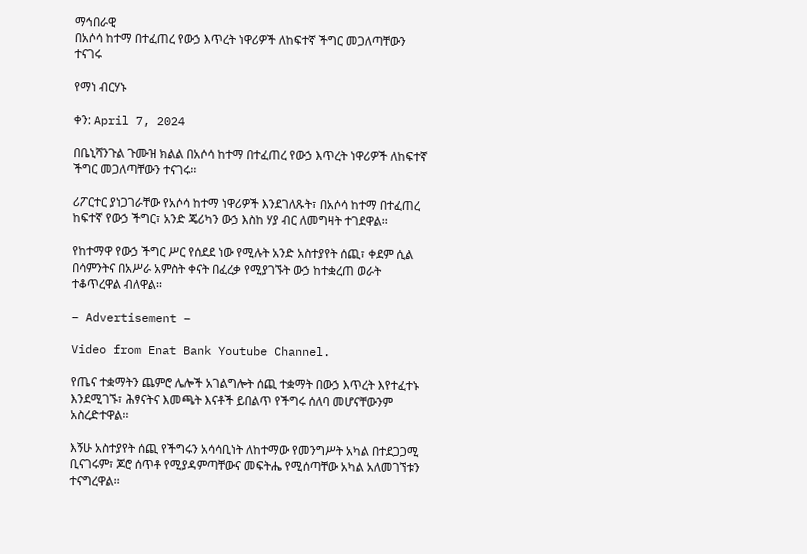ማኅበራዊ
በአሶሳ ከተማ በተፈጠረ የውኃ እጥረት ነዋሪዎች ለከፍተኛ ችግር መጋለጣቸውን ተናገሩ

የማነ ብርሃኑ

ቀን: April 7, 2024

በቤኒሻንጉል ጉሙዝ ክልል በአሶሳ ከተማ በተፈጠረ የውኃ እጥረት ነዋሪዎች ለከፍተኛ ችግር መጋለጣቸውን ተናገሩ፡፡

ሪፖርተር ያነጋገራቸው የአሶሳ ከተማ ነዋሪዎች እንደገለጹት፣ በአሶሳ ከተማ በተፈጠረ ከፍተኛ የውኃ ችግር፣ አንድ ጄሪካን ውኃ እስከ ሃያ ብር ለመግዛት ተገደዋል፡፡

የከተማዋ የውኃ ችግር ሥር የሰደደ ነው የሚሉት አንድ አስተያየት ሰጪ፣ ቀደም ሲል በሳምንትና በአሥራ አምስት ቀናት በፈረቃ የሚያገኙት ውኃ ከተቋረጠ ወራት ተቆጥረዋል ብለዋል፡፡

– Advertisement –

Video from Enat Bank Youtube Channel.

የጤና ተቋማትን ጨምሮ ሌሎች አገልግሎት ሰጪ ተቋማት በውኃ እጥረት እየተፈተኑ እንደሚገኙ፣ ሕፃናትና እመጫት እናቶች ይበልጥ የችግሩ ሰለባ መሆናቸውንም አስረድተዋል፡፡

እኝሁ አስተያየት ሰጪ የችግሩን አሳሳቢነት ለከተማው የመንግሥት አካል በተደጋጋሚ ቢናገሩም፣ ጆሮ ሰጥቶ የሚያዳምጣቸውና መፍትሔ የሚሰጣቸው አካል አለመገኘቱን ተናግረዋል፡፡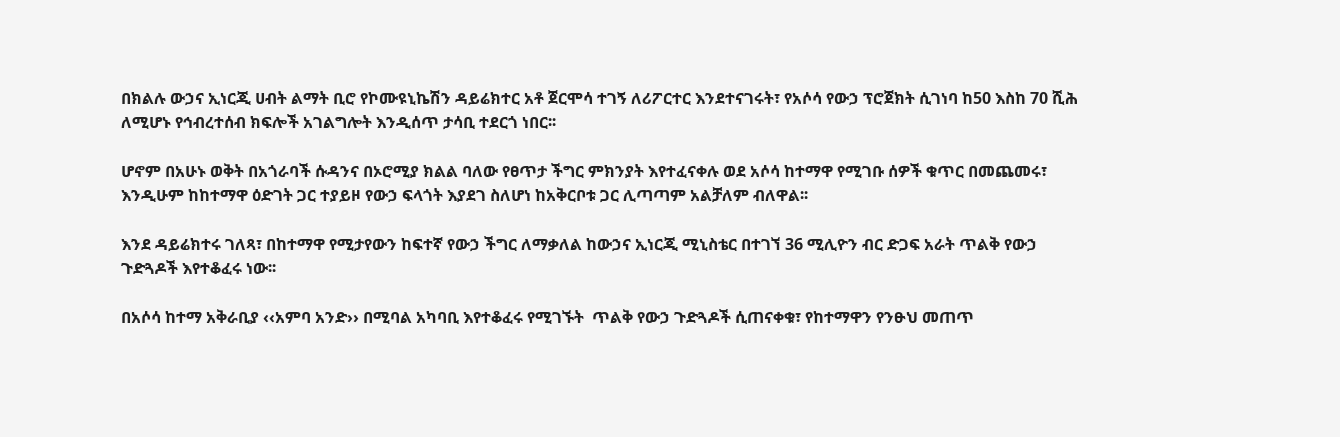በክልሉ ውኃና ኢነርጂ ሀብት ልማት ቢሮ የኮሙዩኒኬሽን ዳይሬክተር አቶ ጀርሞሳ ተገኝ ለሪፖርተር እንደተናገሩት፣ የአሶሳ የውኃ ፕሮጀክት ሲገነባ ከ50 እስከ 70 ሺሕ ለሚሆኑ የኅብረተሰብ ክፍሎች አገልግሎት እንዲሰጥ ታሳቢ ተደርጎ ነበር፡፡

ሆኖም በአሁኑ ወቅት በአጎራባች ሱዳንና በኦሮሚያ ክልል ባለው የፀጥታ ችግር ምክንያት እየተፈናቀሉ ወደ አሶሳ ከተማዋ የሚገቡ ሰዎች ቁጥር በመጨመሩ፣ እንዲሁም ከከተማዋ ዕድገት ጋር ተያይዞ የውኃ ፍላጎት እያደገ ስለሆነ ከአቅርቦቱ ጋር ሊጣጣም አልቻለም ብለዋል፡፡

እንደ ዳይሬክተሩ ገለጻ፣ በከተማዋ የሚታየውን ከፍተኛ የውኃ ችግር ለማቃለል ከውኃና ኢነርጂ ሚኒስቴር በተገኘ 36 ሚሊዮን ብር ድጋፍ አራት ጥልቅ የውኃ ጉድጓዶች እየተቆፈሩ ነው፡፡

በአሶሳ ከተማ አቅራቢያ ‹‹አምባ አንድ›› በሚባል አካባቢ እየተቆፈሩ የሚገኙት  ጥልቅ የውኃ ጉድጓዶች ሲጠናቀቁ፣ የከተማዋን የንፁህ መጠጥ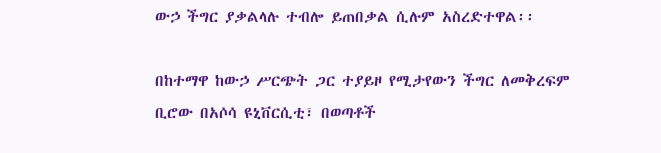ውኃ ችግር ያቃልላሉ ተብሎ ይጠበቃል ሲሉም አስረድተዋል፡፡

በከተማዋ ከውኃ ሥርጭት ጋር ተያይዞ የሚታየውን ችግር ለመቅረፍም ቢሮው በአሶሳ ዩኒቨርሲቲ፣ በወጣቶች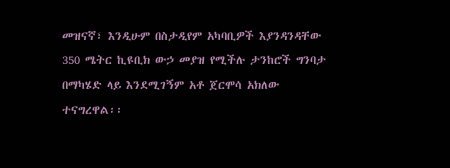መዝናኛ፣ እንዲሁም በስታዲየም አካባቢዎች እያንዳንዳቸው 350 ሜትር ኪዩቢክ ውኃ መያዝ የሚችሉ ታንከሮች ግንባታ በማካሄድ ላይ እንደሚገኝም አቶ ጀርሞሳ አክለው ተናግረዋል፡፡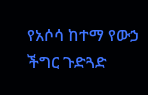የአሶሳ ከተማ የውኃ ችግር ጉድጓድ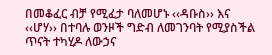በመቆፈር ብቻ የሚፈታ ባለመሆኑ ‹‹ዳቡስ›› እና ‹‹ሆሃ›› በተባሉ ወንዞች ግድብ ለመገንባት የሚያስችል ጥናት ተካሂዶ ለውኃና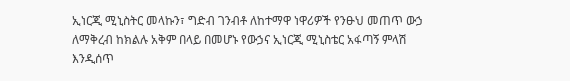ኢነርጂ ሚኒስትር መላኩን፣ ግድብ ገንብቶ ለከተማዋ ነዋሪዎች የንፁህ መጠጥ ውኃ ለማቅረብ ከክልሉ አቅም በላይ በመሆኑ የውኃና ኢነርጂ ሚኒስቴር አፋጣኝ ምላሽ እንዲሰጥ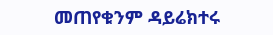መጠየቁንም ዳይሬክተሩ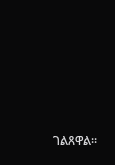ገልጸዋል፡፡